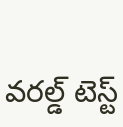వరల్డ్ టెస్ట్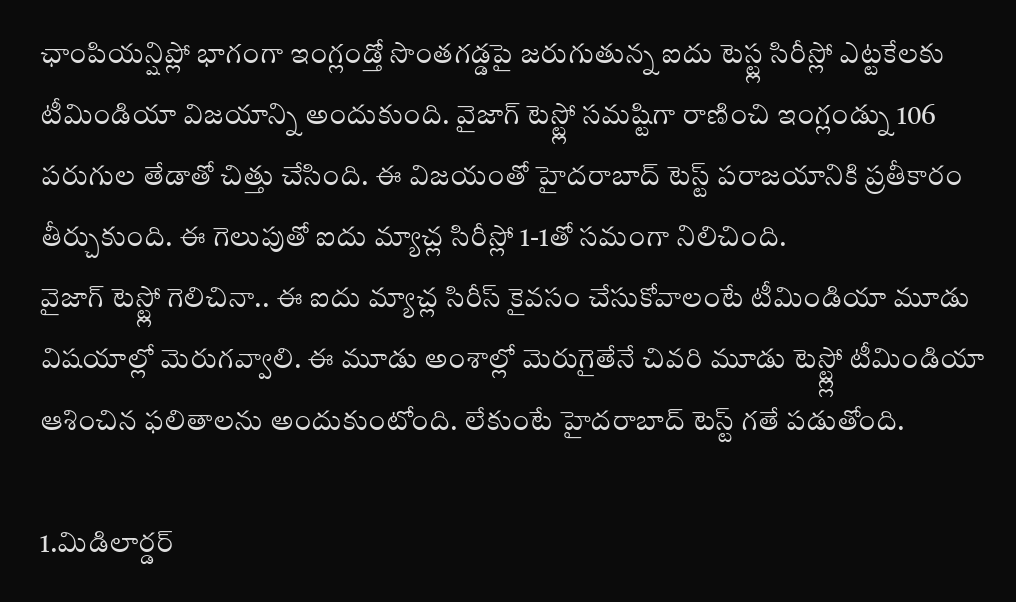ఛాంపియన్షిప్లో భాగంగా ఇంగ్లండ్తో సొంతగడ్డపై జరుగుతున్న ఐదు టెస్ట్ల సిరీస్లో ఎట్టకేలకు టీమిండియా విజయాన్ని అందుకుంది. వైజాగ్ టెస్ట్లో సమష్టిగా రాణించి ఇంగ్లండ్ను 106 పరుగుల తేడాతో చిత్తు చేసింది. ఈ విజయంతో హైదరాబాద్ టెస్ట్ పరాజయానికి ప్రతీకారం తీర్చుకుంది. ఈ గెలుపుతో ఐదు మ్యాచ్ల సిరీస్లో 1-1తో సమంగా నిలిచింది.
వైజాగ్ టెస్ట్లో గెలిచినా.. ఈ ఐదు మ్యాచ్ల సిరీస్ కైవసం చేసుకోవాలంటే టీమిండియా మూడు విషయాల్లో మెరుగవ్వాలి. ఈ మూడు అంశాల్లో మెరుగైతేనే చివరి మూడు టెస్ట్ల్లో టీమిండియా ఆశించిన ఫలితాలను అందుకుంటోంది. లేకుంటే హైదరాబాద్ టెస్ట్ గతే పడుతోంది.

1.మిడిలార్డర్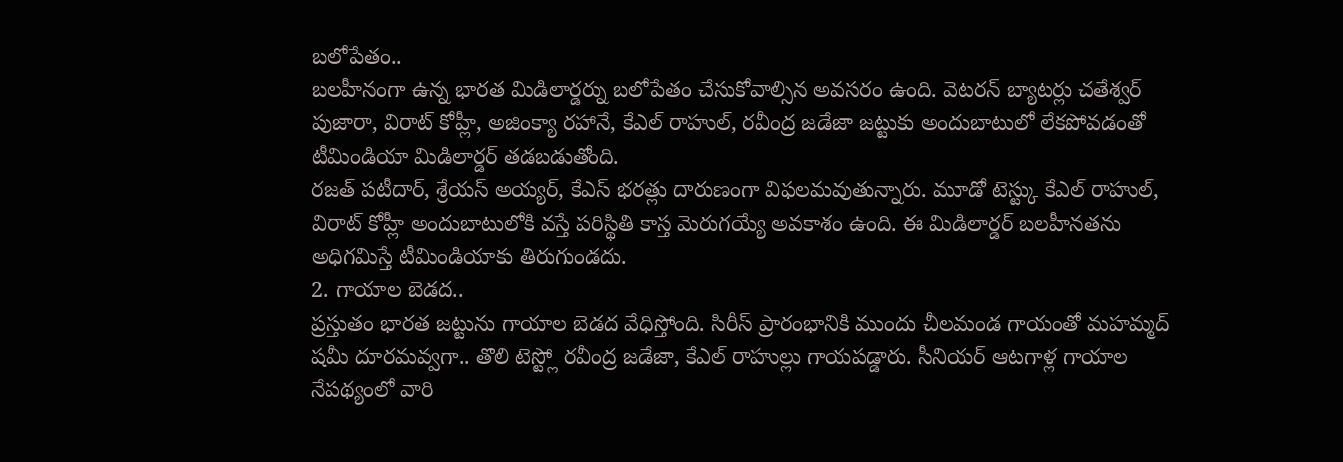బలోపేతం..
బలహీనంగా ఉన్న భారత మిడిలార్డర్ను బలోపేతం చేసుకోవాల్సిన అవసరం ఉంది. వెటరన్ బ్యాటర్లు చతేశ్వర్ పుజారా, విరాట్ కోహ్లీ, అజింక్యా రహానే, కేఎల్ రాహుల్, రవీంద్ర జడేజా జట్టుకు అందుబాటులో లేకపోవడంతో టీమిండియా మిడిలార్డర్ తడబడుతోంది.
రజత్ పటీదార్, శ్రేయస్ అయ్యర్, కేఎస్ భరత్లు దారుణంగా విఫలమవుతున్నారు. మూడో టెస్ట్కు కేఎల్ రాహుల్, విరాట్ కోహ్లీ అందుబాటులోకి వస్తే పరిస్థితి కాస్త మెరుగయ్యే అవకాశం ఉంది. ఈ మిడిలార్డర్ బలహీనతను అధిగమిస్తే టీమిండియాకు తిరుగుండదు.
2. గాయాల బెడద..
ప్రస్తుతం భారత జట్టును గాయాల బెడద వేధిస్తోంది. సిరీస్ ప్రారంభానికి ముందు చీలమండ గాయంతో మహమ్మద్ షమీ దూరమవ్వగా.. తొలి టెస్ట్లో రవీంద్ర జడేజా, కేఎల్ రాహుల్లు గాయపడ్డారు. సీనియర్ ఆటగాళ్ల గాయాల నేపథ్యంలో వారి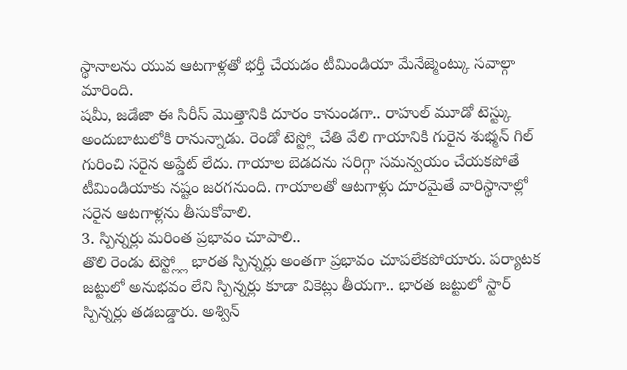స్థానాలను యువ ఆటగాళ్లతో భర్తీ చేయడం టీమిండియా మేనేజ్మెంట్కు సవాల్గా మారింది.
షమీ, జడేజా ఈ సిరీస్ మొత్తానికి దూరం కానుండగా.. రాహుల్ మూడో టెస్ట్కు అందుబాటులోకి రానున్నాడు. రెండో టెస్ట్లో చేతి వేలి గాయానికి గురైన శుభ్మన్ గిల్ గురించి సరైన అప్డేట్ లేదు. గాయాల బెడదను సరిగ్గా సమన్వయం చేయకపోతే టీమిండియాకు నష్టం జరగనుంది. గాయాలతో ఆటగాళ్లు దూరమైతే వారిస్థానాల్లో సరైన ఆటగాళ్లను తీసుకోవాలి.
3. స్పిన్నర్లు మరింత ప్రభావం చూపాలి..
తొలి రెండు టెస్ట్ల్లో భారత స్పిన్నర్లు అంతగా ప్రభావం చూపలేకపోయారు. పర్యాటక జట్టులో అనుభవం లేని స్పిన్నర్లు కూడా వికెట్లు తీయగా.. భారత జట్టులో స్టార్ స్పిన్నర్లు తడబడ్డారు. అశ్విన్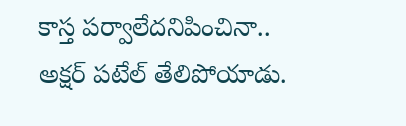కాస్త పర్వాలేదనిపించినా.. అక్షర్ పటేల్ తేలిపోయాడు.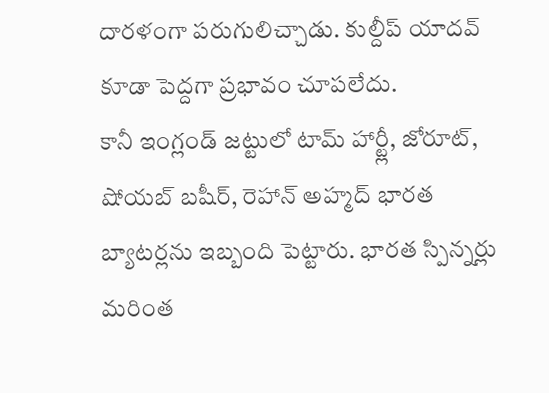దారళంగా పరుగులిచ్చాడు. కుల్దీప్ యాదవ్ కూడా పెద్దగా ప్రభావం చూపలేదు.
కానీ ఇంగ్లండ్ జట్టులో టామ్ హార్ట్లీ, జోరూట్, షోయబ్ బషీర్, రెహాన్ అహ్మద్ భారత బ్యాటర్లను ఇబ్బంది పెట్టారు. భారత స్పిన్నర్లు మరింత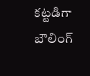కట్టడిగా బౌలింగ్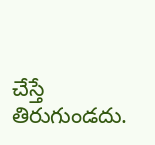చేస్తే తిరుగుండదు.